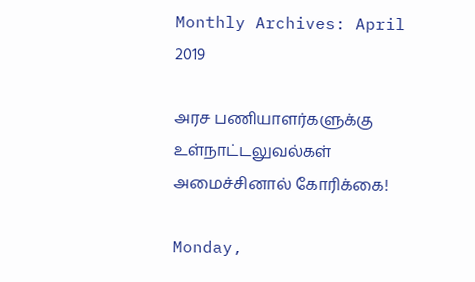Monthly Archives: April 2019

அரச பணியாளர்களுக்கு உள்நாட்டலுவல்கள் அமைச்சினால் கோரிக்கை!

Monday,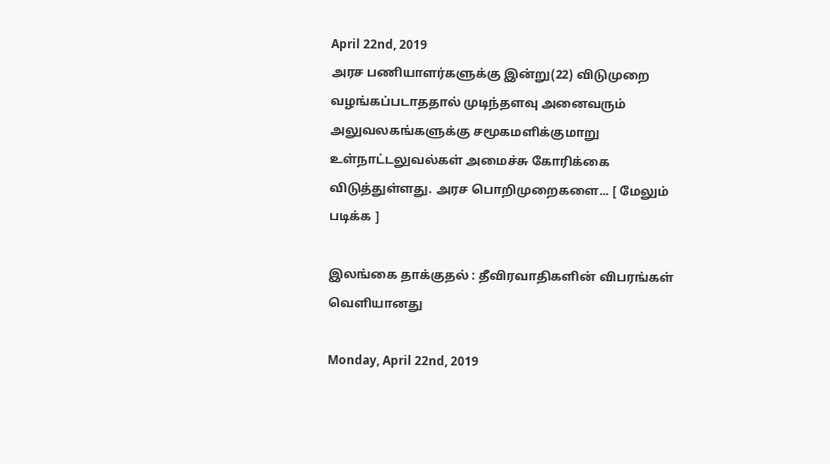April 22nd, 2019
அரச பணியாளர்களுக்கு இன்று(22) விடுமுறை வழங்கப்படாததால் முடிந்தளவு அனைவரும் அலுவலகங்களுக்கு சமூகமளிக்குமாறு உள்நாட்டலுவல்கள் அமைச்சு கோரிக்கை விடுத்துள்ளது. அரச பொறிமுறைகளை... [ மேலும் படிக்க ]

இலங்கை தாக்குதல் : தீவிரவாதிகளின் விபரங்கள் வெளியானது

Monday, April 22nd, 2019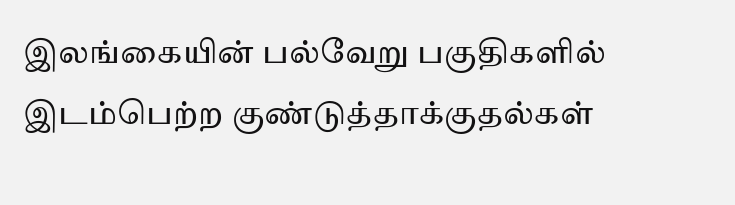இலங்கையின் பல்வேறு பகுதிகளில் இடம்பெற்ற குண்டுத்தாக்குதல்கள்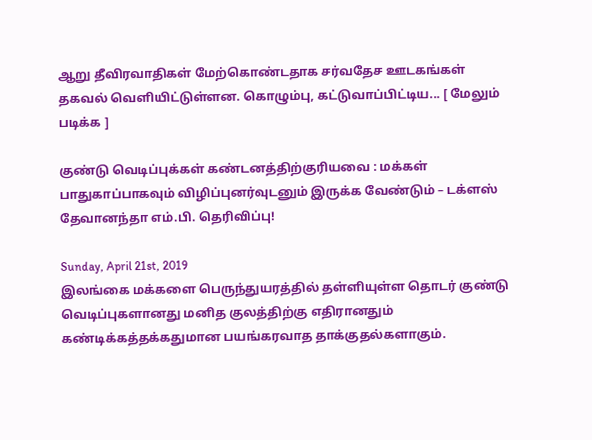ஆறு தீவிரவாதிகள் மேற்கொண்டதாக சர்வதேச ஊடகங்கள் தகவல் வெளியிட்டுள்ளன. கொழும்பு, கட்டுவாப்பிட்டிய... [ மேலும் படிக்க ]

குண்டு வெடிப்புக்கள் கண்டனத்திற்குரியவை : மக்கள் பாதுகாப்பாகவும் விழிப்புனர்வுடனும் இருக்க வேண்டும் – டக்ளஸ் தேவானந்தா எம்.பி. தெரிவிப்பு!

Sunday, April 21st, 2019
இலங்கை மக்களை பெருந்துயரத்தில் தள்ளியுள்ள தொடர் குண்டு வெடிப்புகளானது மனித குலத்திற்கு எதிரானதும் கண்டிக்கத்தக்கதுமான பயங்கரவாத தாக்குதல்களாகும்.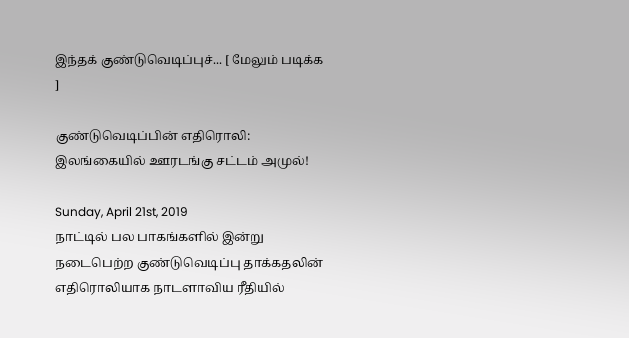இந்தக் குண்டுவெடிப்புச்... [ மேலும் படிக்க ]

குண்டுவெடிப்பின் எதிரொலி: இலங்கையில் ஊரடங்கு சட்டம் அமுல்!

Sunday, April 21st, 2019
நாட்டில் பல பாகங்களில் இன்று நடைபெற்ற குண்டுவெடிப்பு தாக்கதலின் எதிரொலியாக நாடளாவிய ரீதியில்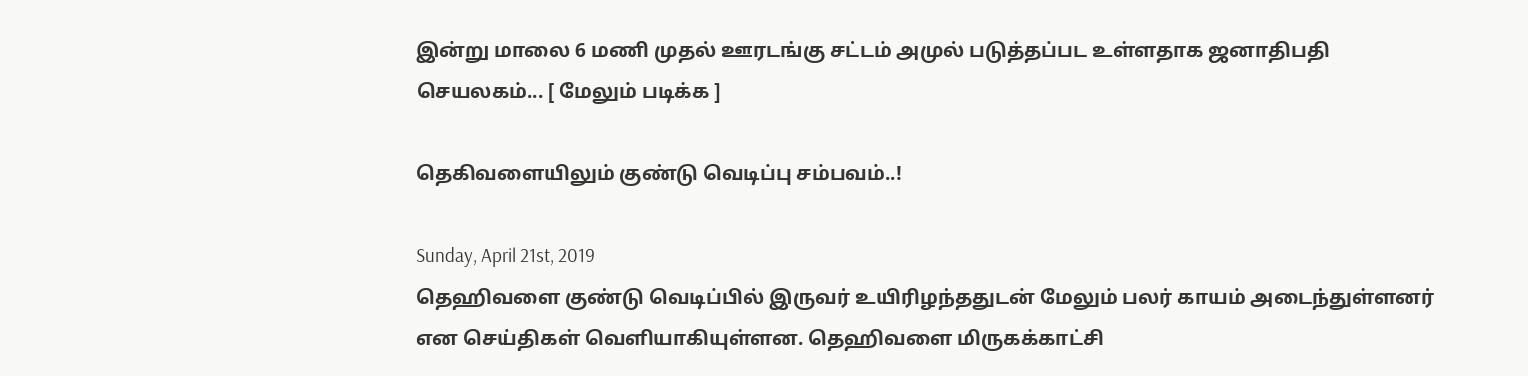இன்று மாலை 6 மணி முதல் ஊரடங்கு சட்டம் அமுல் படுத்தப்பட உள்ளதாக ஜனாதிபதி செயலகம்... [ மேலும் படிக்க ]

தெகிவளையிலும் குண்டு வெடிப்பு சம்பவம்..!

Sunday, April 21st, 2019
தெஹிவளை குண்டு வெடிப்பில் இருவர் உயிரிழந்ததுடன் மேலும் பலர் காயம் அடைந்துள்ளனர் என செய்திகள் வெளியாகியுள்ளன. தெஹிவளை மிருகக்காட்சி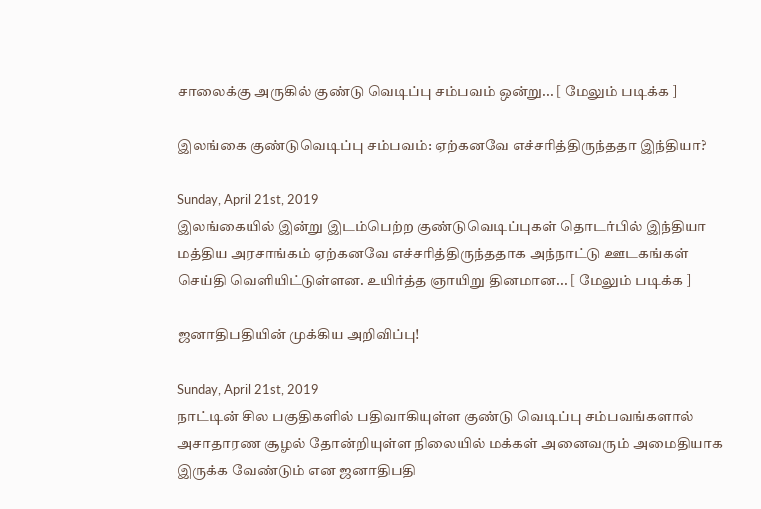சாலைக்கு அருகில் குண்டு வெடிப்பு சம்பவம் ஒன்று... [ மேலும் படிக்க ]

இலங்கை குண்டுவெடிப்பு சம்பவம்: ஏற்கனவே எச்சரித்திருந்ததா இந்தியா?

Sunday, April 21st, 2019
இலங்கையில் இன்று இடம்பெற்ற குண்டுவெடிப்புகள் தொடர்பில் இந்தியா மத்திய அரசாங்கம் ஏற்கனவே எச்சரித்திருந்ததாக அந்நாட்டு ஊடகங்கள் செய்தி வெளியிட்டுள்ளன. உயிர்த்த ஞாயிறு தினமான... [ மேலும் படிக்க ]

ஜனாதிபதியின் முக்கிய அறிவிப்பு!

Sunday, April 21st, 2019
நாட்டின் சில பகுதிகளில் பதிவாகியுள்ள குண்டு வெடிப்பு சம்பவங்களால் அசாதாரண சூழல் தோன்றியுள்ள நிலையில் மக்கள் அனைவரும் அமைதியாக இருக்க வேண்டும் என ஜனாதிபதி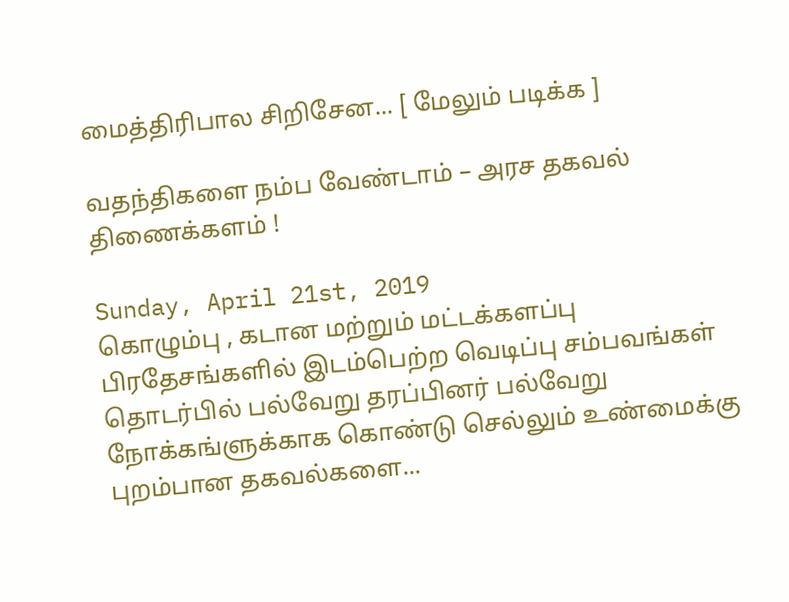மைத்திரிபால சிறிசேன... [ மேலும் படிக்க ]

வதந்திகளை நம்ப வேண்டாம் – அரச தகவல் திணைக்களம் !

Sunday, April 21st, 2019
கொழும்பு , கடான மற்றும் மட்டக்களப்பு பிரதேசங்களில் இடம்பெற்ற வெடிப்பு சம்பவங்கள் தொடர்பில் பல்வேறு தரப்பினர் பல்வேறு நோக்கங்ளுக்காக கொண்டு செல்லும் உண்மைக்கு புறம்பான தகவல்களை...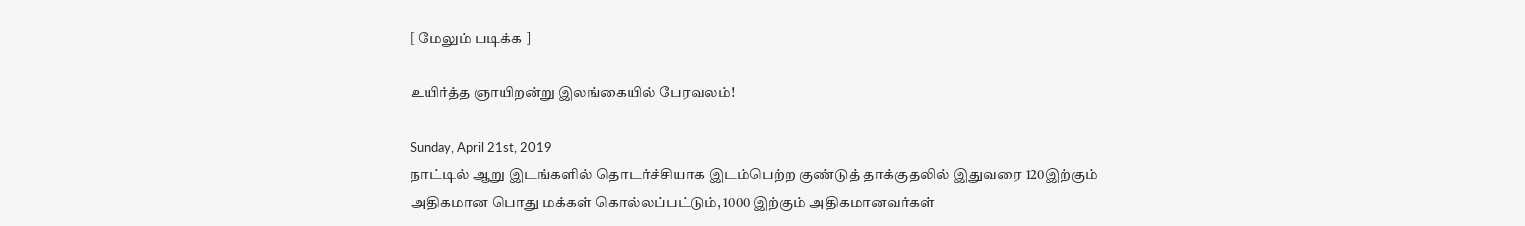[ மேலும் படிக்க ]

உயிர்த்த ஞாயிறன்று இலங்கையில் பேரவலம்!

Sunday, April 21st, 2019
நாட்டில் ஆறு இடங்களில் தொடர்ச்சியாக இடம்பெற்ற குண்டுத் தாக்குதலில் இதுவரை 120இற்கும் அதிகமான பொது மக்கள் கொல்லப்பட்டும், 1000 இற்கும் அதிகமானவர்கள்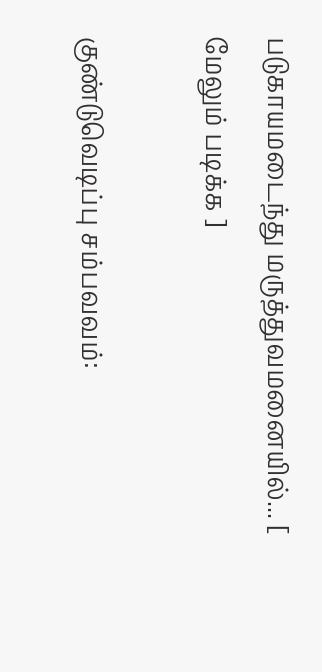படுகாயமடைந்து மருத்துவமனையில்... [ மேலும் படிக்க ]

குண்டுவெடிப்பு சம்பவவம்: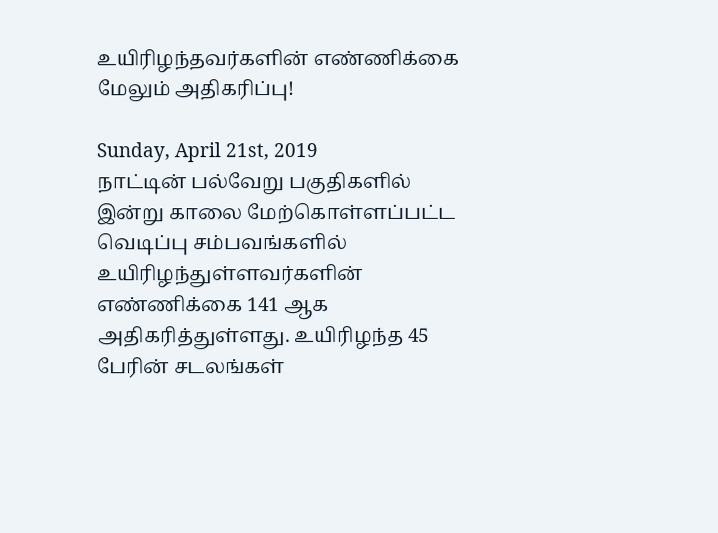உயிரிழந்தவர்களின் எண்ணிக்கை மேலும் அதிகரிப்பு!

Sunday, April 21st, 2019
நாட்டின் பல்வேறு பகுதிகளில் இன்று காலை மேற்கொள்ளப்பட்ட வெடிப்பு சம்பவங்களில் உயிரிழந்துள்ளவர்களின் எண்ணிக்கை 141 ஆக அதிகரித்துள்ளது. உயிரிழந்த 45 பேரின் சடலங்கள்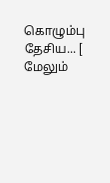கொழும்பு தேசிய... [ மேலும்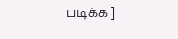படிக்க ]